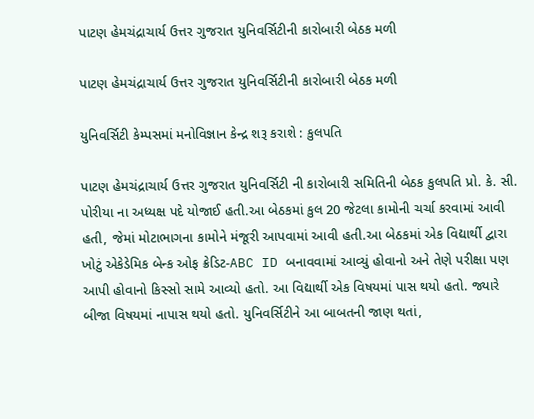પાટણ હેમચંદ્રાચાર્ય ઉત્તર ગુજરાત યુનિવર્સિટીની કારોબારી બેઠક મળી

પાટણ હેમચંદ્રાચાર્ય ઉત્તર ગુજરાત યુનિવર્સિટીની કારોબારી બેઠક મળી

યુનિવર્સિટી કેમ્પસમાં મનોવિજ્ઞાન કેન્દ્ર શરૂ કરાશે : કુલપતિ

પાટણ હેમચંદ્રાચાર્ય ઉત્તર ગુજરાત યુનિવર્સિટી ની કારોબારી સમિતિની બેઠક કુલપતિ પ્રો. કે. સી. પોરીયા ના અધ્યક્ષ પદે યોજાઈ હતી.આ બેઠકમાં કુલ 20 જેટલા કામોની ચર્ચા કરવામાં આવી હતી, જેમાં મોટાભાગના કામોને મંજૂરી આપવામાં આવી હતી.આ બેઠકમાં એક વિદ્યાર્થી દ્વારા ખોટું એકેડેમિક બેન્ક ઓફ ક્રેડિટ-ABC ID બનાવવામાં આવ્યું હોવાનો અને તેણે પરીક્ષા પણ આપી હોવાનો કિસ્સો સામે આવ્યો હતો. આ વિદ્યાર્થી એક વિષયમાં પાસ થયો હતો. જ્યારે બીજા વિષયમાં નાપાસ થયો હતો. યુનિવર્સિટીને આ બાબતની જાણ થતાં,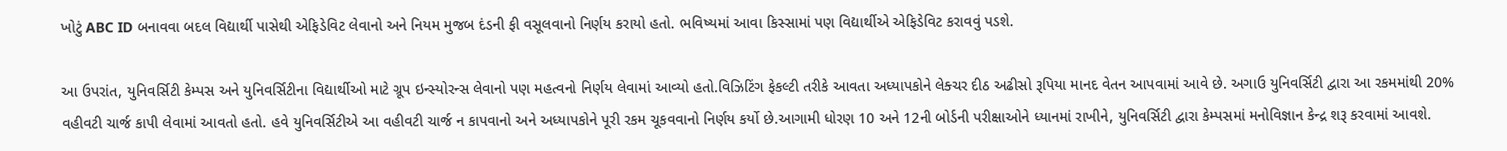ખોટું ABC ID બનાવવા બદલ વિદ્યાર્થી પાસેથી એફિડેવિટ લેવાનો અને નિયમ મુજબ દંડની ફી વસૂલવાનો નિર્ણય કરાયો હતો. ભવિષ્યમાં આવા કિસ્સામાં પણ વિદ્યાર્થીએ એફિડેવિટ કરાવવું પડશે.

આ ઉપરાંત, યુનિવર્સિટી કેમ્પસ અને યુનિવર્સિટીના વિદ્યાર્થીઓ માટે ગ્રૂપ ઇન્સ્યોરન્સ લેવાનો પણ મહત્વનો નિર્ણય લેવામાં આવ્યો હતો.વિઝિટિંગ ફેકલ્ટી તરીકે આવતા અધ્યાપકોને લેક્ચર દીઠ અઢીસો રૂપિયા માનદ વેતન આપવામાં આવે છે. અગાઉ યુનિવર્સિટી દ્વારા આ રકમમાંથી 20% વહીવટી ચાર્જ કાપી લેવામાં આવતો હતો. હવે યુનિવર્સિટીએ આ વહીવટી ચાર્જ ન કાપવાનો અને અધ્યાપકોને પૂરી રકમ ચૂકવવાનો નિર્ણય કર્યો છે.આગામી ધોરણ 10 અને 12ની બોર્ડની પરીક્ષાઓને ધ્યાનમાં રાખીને, યુનિવર્સિટી દ્વારા કેમ્પસમાં મનોવિજ્ઞાન કેન્દ્ર શરૂ કરવામાં આવશે.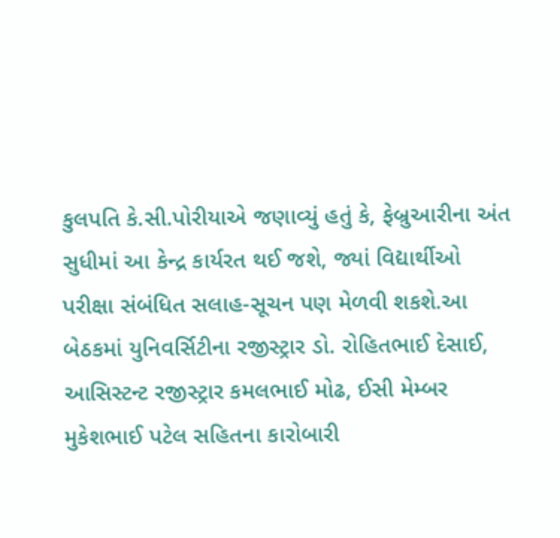કુલપતિ કે.સી.પોરીયાએ જણાવ્યું હતું કે, ફેબ્રુઆરીના અંત સુધીમાં આ કેન્દ્ર કાર્યરત થઈ જશે, જ્યાં વિદ્યાર્થીઓ પરીક્ષા સંબંધિત સલાહ-સૂચન પણ મેળવી શકશે.આ બેઠકમાં યુનિવર્સિટીના રજીસ્ટ્રાર ડો. રોહિતભાઈ દેસાઈ, આસિસ્ટન્ટ રજીસ્ટ્રાર કમલભાઈ મોઢ, ઈસી મેમ્બર મુકેશભાઈ પટેલ સહિતના કારોબારી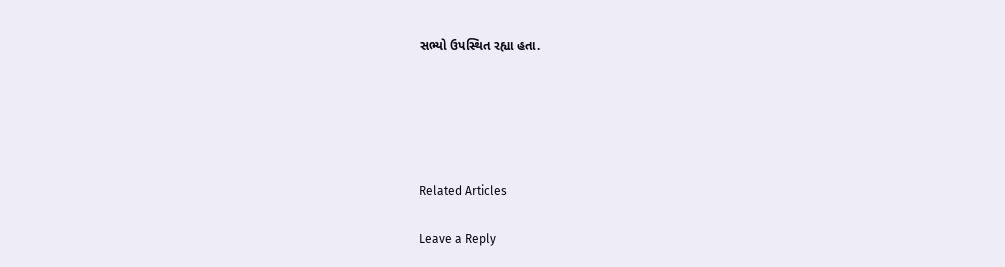સભ્યો ઉપસ્થિત રહ્યા હતા.





Related Articles

Leave a Reply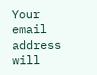Your email address will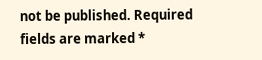not be published. Required fields are marked *